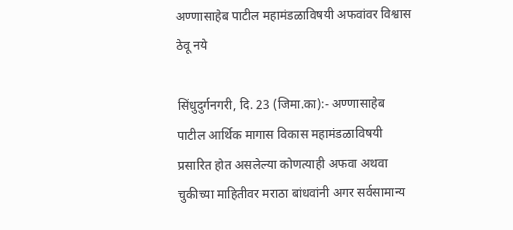अण्णासाहेब पाटील महामंडळाविषयी अफवांवर विश्वास ठेवू नये

सिंधुदुर्गनगरी, दि. 23 (जिमा.का):- अण्णासाहेब पाटील आर्थिक मागास विकास महामंडळाविषयी प्रसारित होत असलेल्या कोणत्याही अफवा अथवा चुकीच्या माहितीवर मराठा बांधवांनी अगर सर्वसामान्य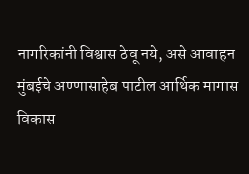नागरिकांनी विश्वास ठेवू नये, असे आवाहन मुंबईचे अण्णासाहेब पाटील आर्थिक मागास विकास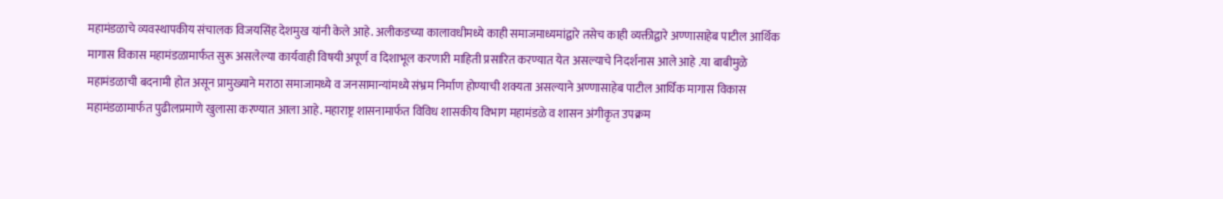महामंडळाचे व्यवस्थापकीय संचालक विजयसिंह देशमुख यांनी केले आहे. अलीकडच्या कालावधीमध्ये काही समाजमाध्यमांद्वारे तसेच काही व्यक्तीद्वारे अण्णासाहेब पाटील आर्थिक मागास विकास महामंडळामार्फत सुरू असलेल्या कार्यवाही विषयी अपूर्ण व दिशाभूल करणारी माहिती प्रसारित करण्यात येत असल्याचे निदर्शनास आले आहे .या बाबीमुळे महामंडळाची बदनामी होत असून प्रामुख्याने मराठा समाजामध्ये व जनसामान्यांमध्ये संभ्रम निर्माण होण्याची शक्यता असल्याने अण्णासाहेब पाटील आर्थिक मागास विकास महामंडळामार्फत पुढीलप्रमाणे खुलासा करण्यात आला आहे. महाराष्ट्र शासनामार्फत विविध शासकीय विभाग महामंडळे व शासन अंगीकृत उपक्रम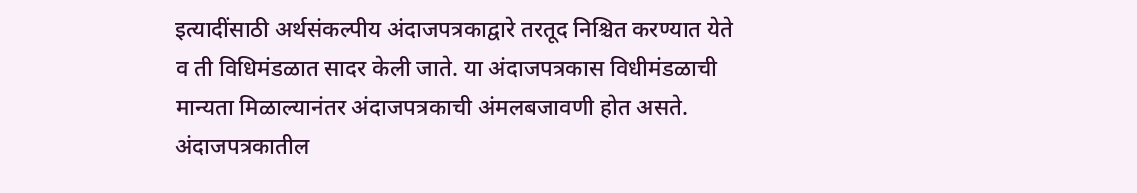इत्यादींसाठी अर्थसंकल्पीय अंदाजपत्रकाद्वारे तरतूद निश्चित करण्यात येते व ती विधिमंडळात सादर केली जाते. या अंदाजपत्रकास विधीमंडळाची मान्यता मिळाल्यानंतर अंदाजपत्रकाची अंमलबजावणी होत असते. अंदाजपत्रकातील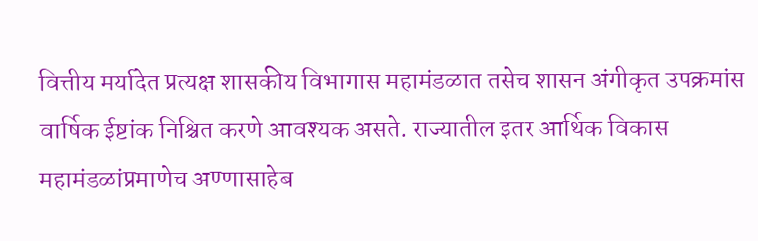वित्तीय मर्यादेत प्रत्यक्ष शासकीय विभागास महामंडळात तसेच शासन अंगीकृत उपक्रमांस वार्षिक ईष्टांक निश्चित करणे आवश्यक असते. राज्यातील इतर आर्थिक विकास महामंडळांप्रमाणेच अण्णासाहेब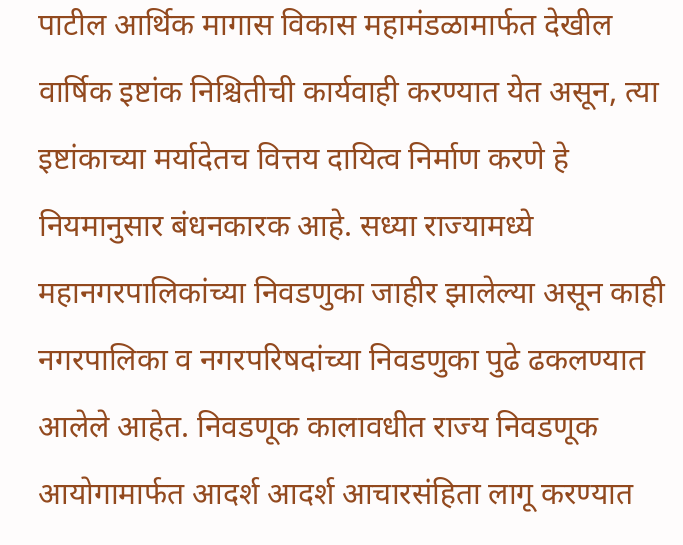पाटील आर्थिक मागास विकास महामंडळामार्फत देखील वार्षिक इष्टांक निश्चितीची कार्यवाही करण्यात येत असून, त्या इष्टांकाच्या मर्यादेतच वित्तय दायित्व निर्माण करणे हे नियमानुसार बंधनकारक आहे. सध्या राज्यामध्ये महानगरपालिकांच्या निवडणुका जाहीर झालेल्या असून काही नगरपालिका व नगरपरिषदांच्या निवडणुका पुढे ढकलण्यात आलेले आहेत. निवडणूक कालावधीत राज्य निवडणूक आयोगामार्फत आदर्श आदर्श आचारसंहिता लागू करण्यात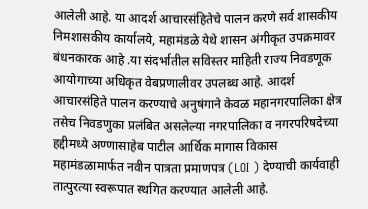आलेली आहे. या आदर्श आचारसंहितेचे पालन करणे सर्व शासकीय निमशासकीय कार्यालये, महामंडळे येथे शासन अंगीकृत उपक्रमावर बंधनकारक आहे .या संदर्भातील सविस्तर माहिती राज्य निवडणूक आयोगाच्या अधिकृत वेबप्रणालीवर उपलब्ध आहे. आदर्श आचारसंहिते पालन करण्याचे अनुषंगाने केवळ महानगरपालिका क्षेत्र तसेच निवडणुका प्रलंबित असलेल्या नगरपालिका व नगरपरिषदेच्या हद्दीमध्ये अण्णासाहेब पाटील आर्थिक मागास विकास महामंडळामार्फत नवीन पात्रता प्रमाणपत्र (LOI ) देण्याची कार्यवाही तात्पुरत्या स्वरूपात स्थगित करण्यात आलेली आहे.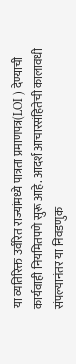या व्यतिरिक्त उर्वरित राज्यांमध्ये पात्रता प्रमाणपत्र(LOI ) देण्याची कार्यवाही नियमितपणे सुरू आहे. आदर्श आचारसंहितेची कालावधी संपल्यानंतर या निवडणुक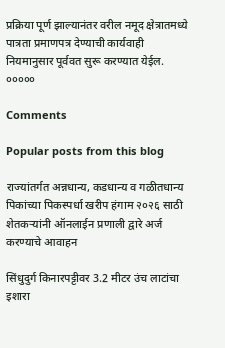प्रक्रिया पूर्ण झाल्यानंतर वरील नमूद क्षेत्रातमध्ये पात्रता प्रमाणपत्र देण्याची कार्यवाही नियमानुसार पूर्ववत सुरू करण्यात येईल. ०००००

Comments

Popular posts from this blog

राज्यांतर्गत अन्नधान्य, कडधान्य व गळीतधान्य पिकांच्या पिकस्पर्धा खरीप हंगाम २०२६ साठी शेतकऱ्यांनी ऑनलाईन प्रणाली द्वारे अर्ज करण्याचे आवाहन

सिंधुदुर्ग किनारपट्टीवर 3.2 मीटर उंच लाटांचा इशारा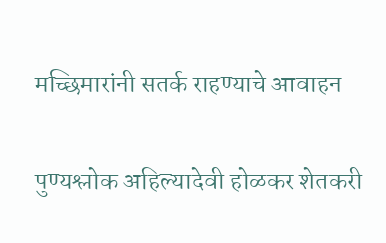मच्छिमारांनी सतर्क राहण्याचे आवाहन

पुण्यश्लोक अहिल्यादेवी होळकर शेतकरी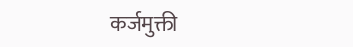कर्जमुक्ती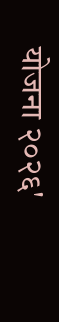योजना २०२६'